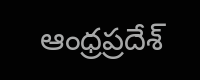ఆంధ్రప్రదేశ్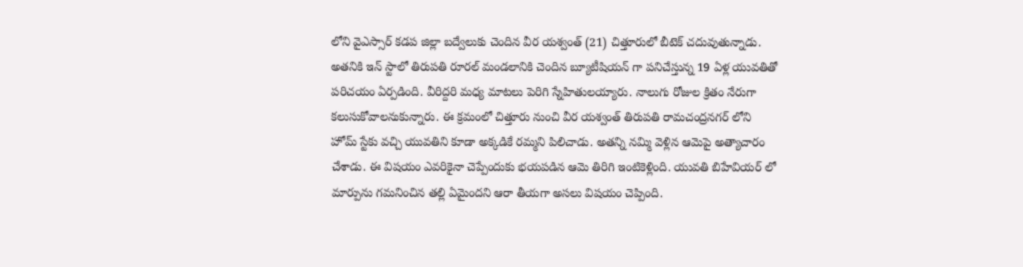లోని వైఎస్సార్ కడప జిల్లా బద్వేలుకు చెందిన వీర యశ్వంత్ (21) చిత్తూరులో బీటెక్ చదువుతున్నాడు. అతనికి ఇన్ స్టాలో తిరుపతి రూరల్ మండలానికి చెందిన బ్యూటీషియన్ గా పనిచేస్తున్న 19 ఏళ్ల యువతితో పరిచయం ఏర్పడింది. వీరిద్దరి మధ్య మాటలు పెరిగి స్నేహితులయ్యారు. నాలుగు రోజుల క్రితం నేరుగా కలుసుకోవాలనుకున్నారు. ఈ క్రమంలో చిత్తూరు నుంచి వీర యశ్వంత్ తిరుపతి రామచంద్రనగర్ లోని హోమ్ స్టేకు వచ్చి యువతిని కూడా అక్కడికే రమ్మని పిలిచాడు. అతన్ని నమ్మి వెళ్లిన ఆమెపై అత్యాచారం చేశాడు. ఈ విషయం ఎవరికైనా చెప్పేందుకు భయపడిన ఆమె తిరిగి ఇంటికెళ్లింది. యువతి బిహేవియర్ లో మార్పును గమనించిన తల్లి ఏమైందని ఆరా తీయగా అసలు విషయం చెప్పింది.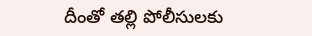దీంతో తల్లి పోలీసులకు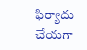ఫిర్యాదు చేయగా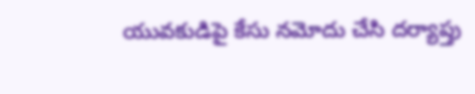యువకుడిపై కేసు నమోదు చేసి దర్యాప్తు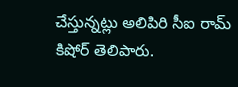చేస్తున్నట్లు అలిపిరి సీఐ రామ్ కిషోర్ తెలిపారు.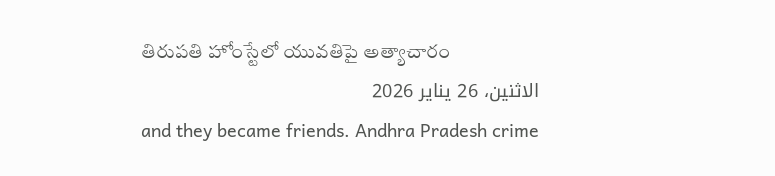తిరుపతి హోంస్టేలో యువతిపై అత్యాచారం
الاثنين، 26 يناير 2026
and they became friends. Andhra Pradesh crime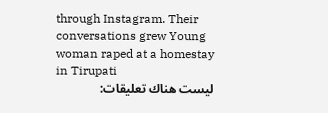through Instagram. Their conversations grew Young woman raped at a homestay in Tirupati
ليست هناك تعليقات: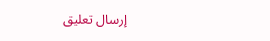إرسال تعليق